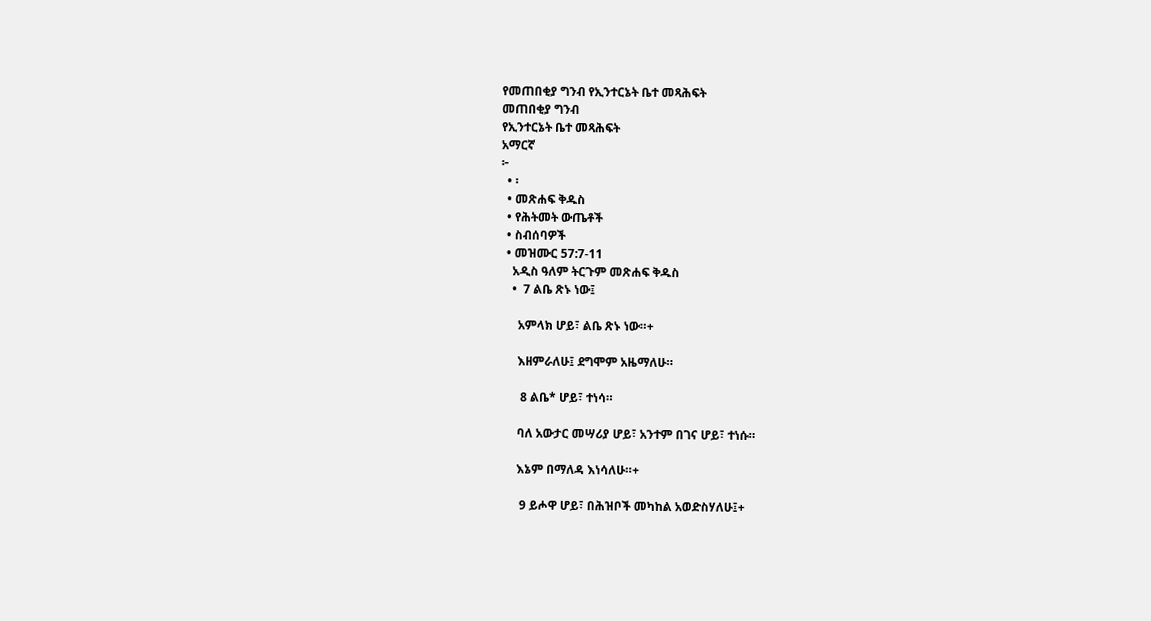የመጠበቂያ ግንብ የኢንተርኔት ቤተ መጻሕፍት
መጠበቂያ ግንብ
የኢንተርኔት ቤተ መጻሕፍት
አማርኛ
፦
  • ፡
  • መጽሐፍ ቅዱስ
  • የሕትመት ውጤቶች
  • ስብሰባዎች
  • መዝሙር 57:7-11
    አዲስ ዓለም ትርጉም መጽሐፍ ቅዱስ
    •  7 ልቤ ጽኑ ነው፤

      አምላክ ሆይ፣ ልቤ ጽኑ ነው።+

      እዘምራለሁ፤ ደግሞም አዜማለሁ።

       8 ልቤ* ሆይ፣ ተነሳ።

      ባለ አውታር መሣሪያ ሆይ፣ አንተም በገና ሆይ፣ ተነሱ።

      እኔም በማለዳ እነሳለሁ።+

       9 ይሖዋ ሆይ፣ በሕዝቦች መካከል አወድስሃለሁ፤+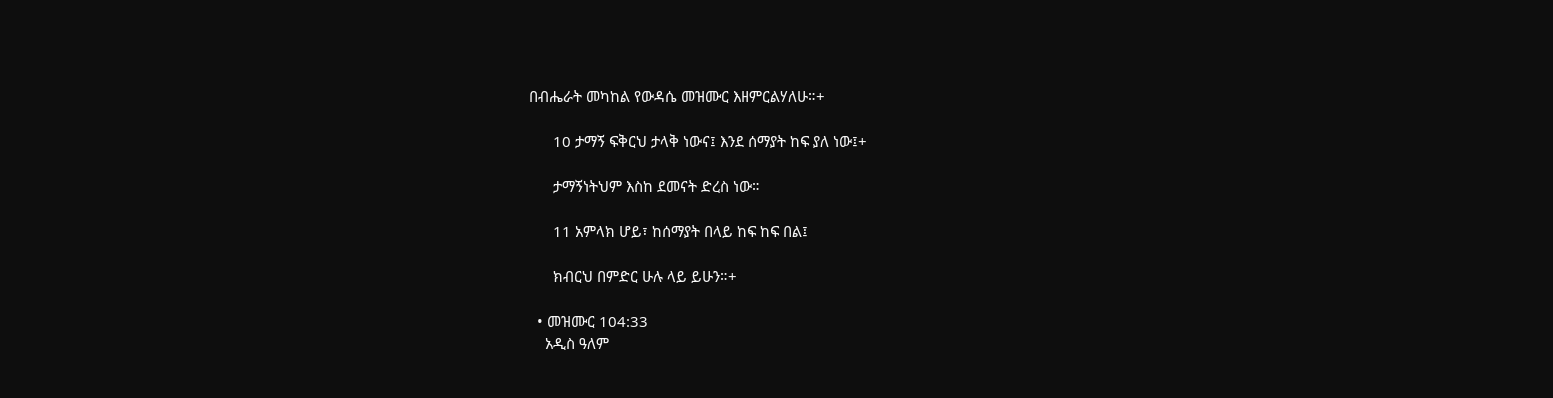በብሔራት መካከል የውዳሴ መዝሙር እዘምርልሃለሁ።+

      10 ታማኝ ፍቅርህ ታላቅ ነውና፤ እንደ ሰማያት ከፍ ያለ ነው፤+

      ታማኝነትህም እስከ ደመናት ድረስ ነው።

      11 አምላክ ሆይ፣ ከሰማያት በላይ ከፍ ከፍ በል፤

      ክብርህ በምድር ሁሉ ላይ ይሁን።+

  • መዝሙር 104:33
    አዲስ ዓለም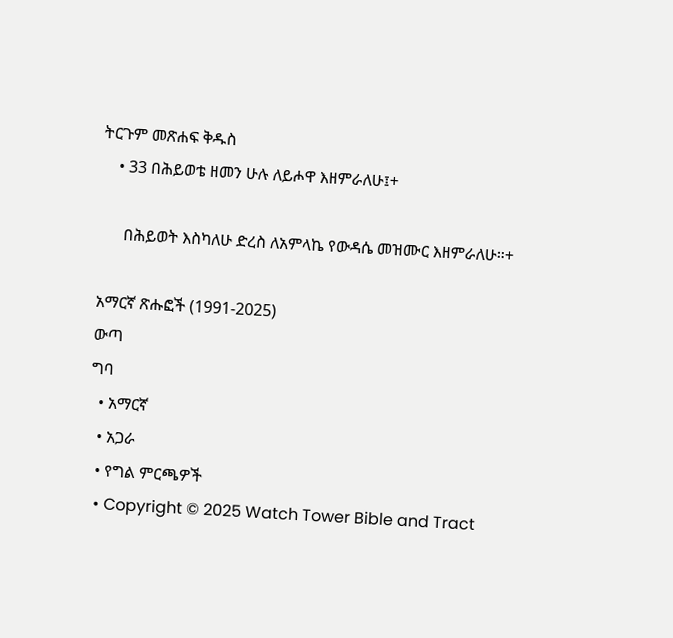ትርጉም መጽሐፍ ቅዱስ
    • 33 በሕይወቴ ዘመን ሁሉ ለይሖዋ እዘምራለሁ፤+

      በሕይወት እስካለሁ ድረስ ለአምላኬ የውዳሴ መዝሙር እዘምራለሁ።+

አማርኛ ጽሑፎች (1991-2025)
ውጣ
ግባ
  • አማርኛ
  • አጋራ
  • የግል ምርጫዎች
  • Copyright © 2025 Watch Tower Bible and Tract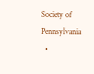Society of Pennsylvania
  •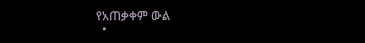የአጠቃቀም ውል
  •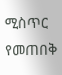ሚስጥር የመጠበቅ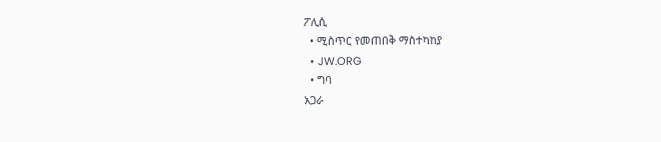ፖሊሲ
  • ሚስጥር የመጠበቅ ማስተካከያ
  • JW.ORG
  • ግባ
አጋራ